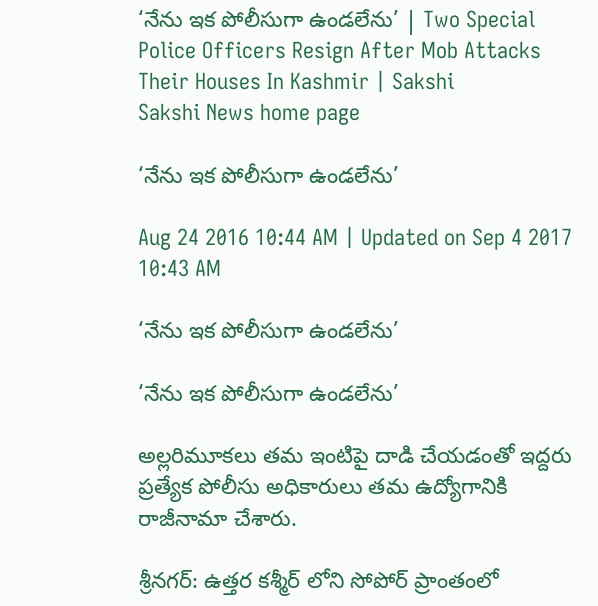‘నేను ఇక పోలీసుగా ఉండలేను’ | Two Special Police Officers Resign After Mob Attacks Their Houses In Kashmir | Sakshi
Sakshi News home page

‘నేను ఇక పోలీసుగా ఉండలేను’

Aug 24 2016 10:44 AM | Updated on Sep 4 2017 10:43 AM

‘నేను ఇక పోలీసుగా ఉండలేను’

‘నేను ఇక పోలీసుగా ఉండలేను’

అల్లరిమూకలు తమ ఇంటిపై దాడి చేయడంతో ఇద్దరు ప్రత్యేక పోలీసు అధికారులు తమ ఉద్యోగానికి రాజీనామా చేశారు.

శ్రీనగర్: ఉత్తర కశ్మీర్ లోని సోపోర్ ప్రాంతంలో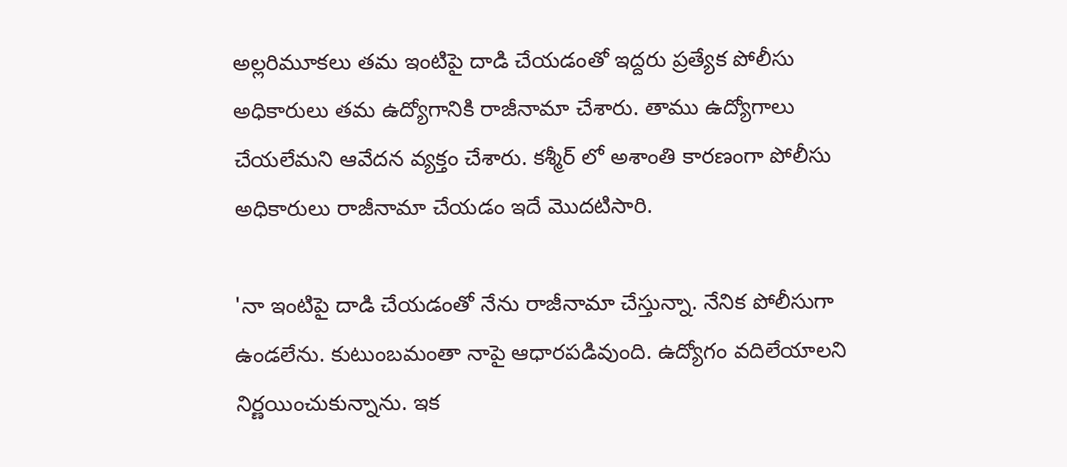అల్లరిమూకలు తమ ఇంటిపై దాడి చేయడంతో ఇద్దరు ప్రత్యేక పోలీసు అధికారులు తమ ఉద్యోగానికి రాజీనామా చేశారు. తాము ఉద్యోగాలు చేయలేమని ఆవేదన వ్యక్తం చేశారు. కశ్మీర్ లో అశాంతి కారణంగా పోలీసు అధికారులు రాజీనామా చేయడం ఇదే మొదటిసారి.

'నా ఇంటిపై దాడి చేయడంతో నేను రాజీనామా చేస్తున్నా. నేనిక పోలీసుగా ఉండలేను. కుటుంబమంతా నాపై ఆధారపడివుంది. ఉద్యోగం వదిలేయాలని నిర్ణయించుకున్నాను. ఇక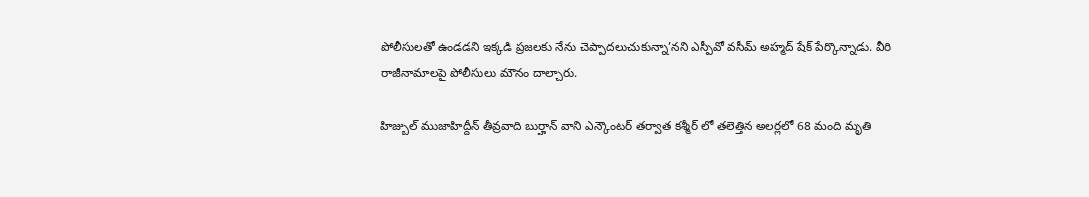పోలీసులతో ఉండడని ఇక్కడి ప్రజలకు నేను చెప్పాదలుచుకున్నా’నని ఎస్పీవో వసీమ్ అహ్మద్ షేక్ పేర్కొన్నాడు. వీరి రాజీనామాలపై పోలీసులు మౌనం దాల్చారు.

హిజ్బుల్ ముజాహిద్దీన్ తీవ్రవాది బుర్హాన్ వాని ఎన్కౌంటర్ తర్వాత కశ్మీర్ లో తలెత్తిన అలర్లలో 68 మంది మృతి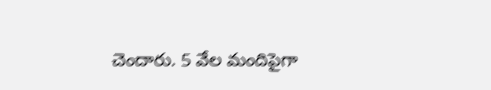చెందారు. 5 వేల మందిపైగా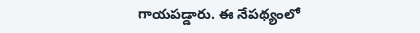గాయపడ్డారు. ఈ నేపథ్యంలో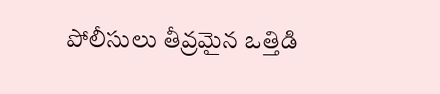పోలీసులు తీవ్రమైన ఒత్తిడి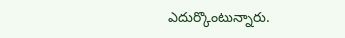ఎదుర్కొంటున్నారు.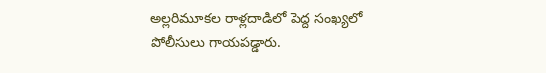అల్లరిమూకల రాళ్లదాడిలో పెద్ద సంఖ్యలో పోలీసులు గాయపడ్డారు.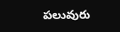పలువురు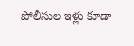పోలీసుల ఇళ్లు కూడా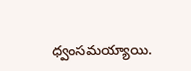ధ్వంసమయ్యాయి.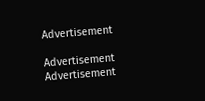Advertisement

Advertisement
Advertisement